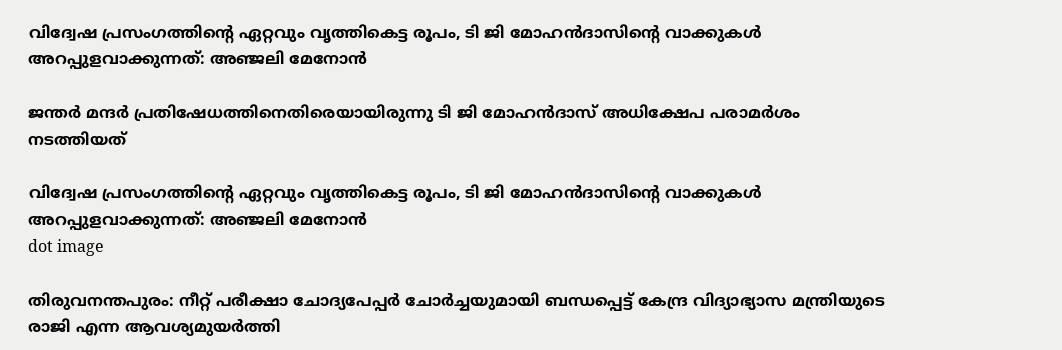വിദ്വേഷ പ്രസംഗത്തിന്റെ ഏറ്റവും വൃത്തികെട്ട രൂപം, ടി ജി മോഹൻദാസിന്റെ വാക്കുകൾ അറപ്പുളവാക്കുന്നത്: അഞ്ജലി മേനോൻ

ജന്തർ മന്ദർ പ്രതിഷേധത്തിനെതിരെയായിരുന്നു ടി ജി മോഹൻദാസ് അധിക്ഷേപ പരാമർശം നടത്തിയത്

വിദ്വേഷ പ്രസംഗത്തിന്റെ ഏറ്റവും വൃത്തികെട്ട രൂപം, ടി ജി മോഹൻദാസിന്റെ വാക്കുകൾ അറപ്പുളവാക്കുന്നത്: അഞ്ജലി മേനോൻ
dot image

തിരുവനന്തപുരം: നീറ്റ് പരീക്ഷാ ചോദ്യപേപ്പർ ചോർച്ചയുമായി ബന്ധപ്പെട്ട് കേന്ദ്ര വിദ്യാഭ്യാസ മന്ത്രിയുടെ രാജി എന്ന ആവശ്യമുയർത്തി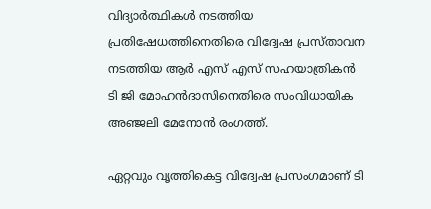വിദ്യാർത്ഥികൾ നടത്തിയ പ്രതിഷേധത്തിനെതിരെ വിദ്വേഷ പ്രസ്താവന നടത്തിയ ആർ എസ് എസ് സഹയാത്രികൻ ടി ജി മോഹൻദാസിനെതിരെ സംവിധായിക അഞ്ജലി മേനോൻ രംഗത്ത്.

ഏറ്റവും വൃത്തികെട്ട വിദ്വേഷ പ്രസംഗമാണ് ടി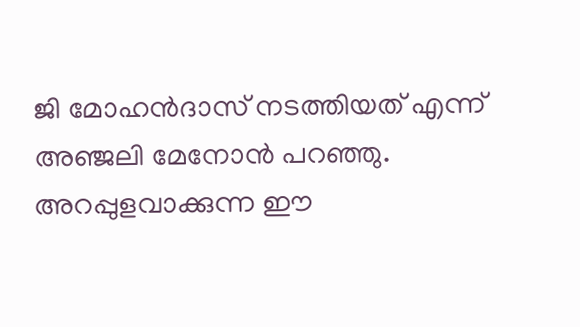ജി മോഹൻദാസ് നടത്തിയത് എന്ന് അഞ്ജലി മേനോൻ പറഞ്ഞു. അറപ്പുളവാക്കുന്ന ഈ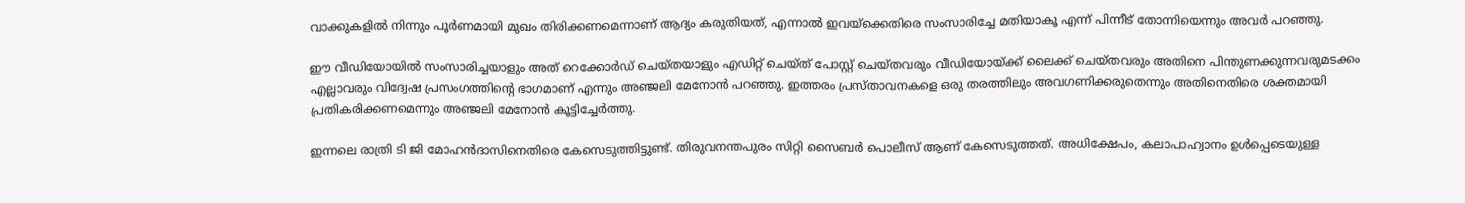വാക്കുകളിൽ നിന്നും പൂർണമായി മുഖം തിരിക്കണമെന്നാണ് ആദ്യം കരുതിയത്, എന്നാൽ ഇവയ്‌ക്കെതിരെ സംസാരിച്ചേ മതിയാകൂ എന്ന് പിന്നീട് തോന്നിയെന്നും അവർ പറഞ്ഞു.

ഈ വീഡിയോയിൽ സംസാരിച്ചയാളും അത് റെക്കോർഡ് ചെയ്തയാളും എഡിറ്റ് ചെയ്ത് പോസ്റ്റ് ചെയ്തവരും വീഡിയോയ്ക്ക് ലൈക്ക് ചെയ്തവരും അതിനെ പിന്തുണക്കുന്നവരുമടക്കം എല്ലാവരും വിദ്വേഷ പ്രസംഗത്തിന്റെ ഭാഗമാണ് എന്നും അഞ്ജലി മേനോൻ പറഞ്ഞു. ഇത്തരം പ്രസ്താവനകളെ ഒരു തരത്തിലും അവഗണിക്കരുതെന്നും അതിനെതിരെ ശക്തമായി പ്രതികരിക്കണമെന്നും അഞ്ജലി മേനോൻ കൂട്ടിച്ചേർത്തു.

ഇന്നലെ രാത്രി ടി ജി മോഹൻദാസിനെതിരെ കേസെടുത്തിട്ടുണ്ട്. തിരുവനന്തപുരം സിറ്റി സൈബർ പൊലീസ് ആണ് കേസെടുത്തത്. അധിക്ഷേപം, കലാപാഹ്വാനം ഉൾപ്പെടെയുള്ള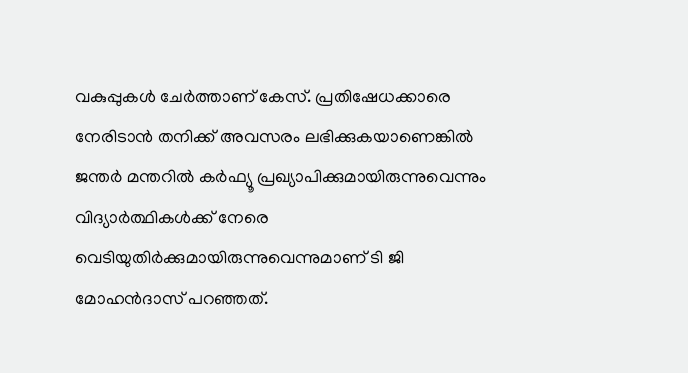വകുപ്പുകൾ ചേർത്താണ് കേസ്. പ്രതിഷേധക്കാരെ നേരിടാൻ തനിക്ക് അവസരം ലഭിക്കുകയാണെങ്കിൽ ജന്തർ മന്തറിൽ കർഫ്യൂ പ്രഖ്യാപിക്കുമായിരുന്നുവെന്നും വിദ്യാർത്ഥികൾക്ക് നേരെ വെടിയുതിർക്കുമായിരുന്നുവെന്നുമാണ് ടി ജി മോഹൻദാസ് പറഞ്ഞത്.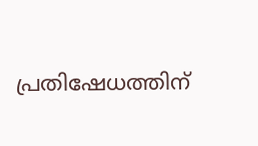പ്രതിഷേധത്തിന്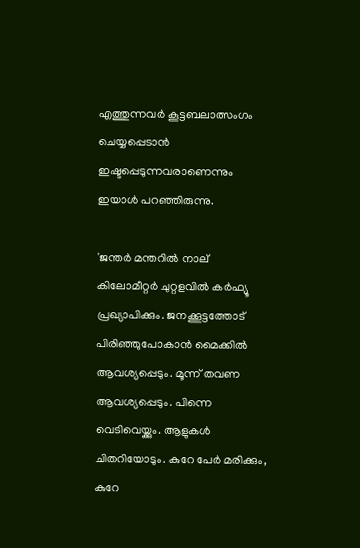എത്തുന്നവർ കൂട്ടബലാത്സംഗം ചെയ്യപ്പെടാൻ ഇഷ്ടപ്പെടുന്നവരാണെന്നും ഇയാൾ പറഞ്ഞിരുന്നു.

'ജന്തർ മന്തറിൽ നാല് കിലോമീറ്റർ ചുറ്റളവിൽ കർഫ്യൂ പ്രഖ്യാപിക്കും. ജനക്കൂട്ടത്തോട് പിരിഞ്ഞുപോകാൻ മൈക്കിൽ ആവശ്യപ്പെടും. മൂന്ന് തവണ ആവശ്യപ്പെടും. പിന്നെ വെടിവെയ്ക്കും. ആളുകൾ ചിതറിയോടും. കുറേ പേർ മരിക്കും, കുറേ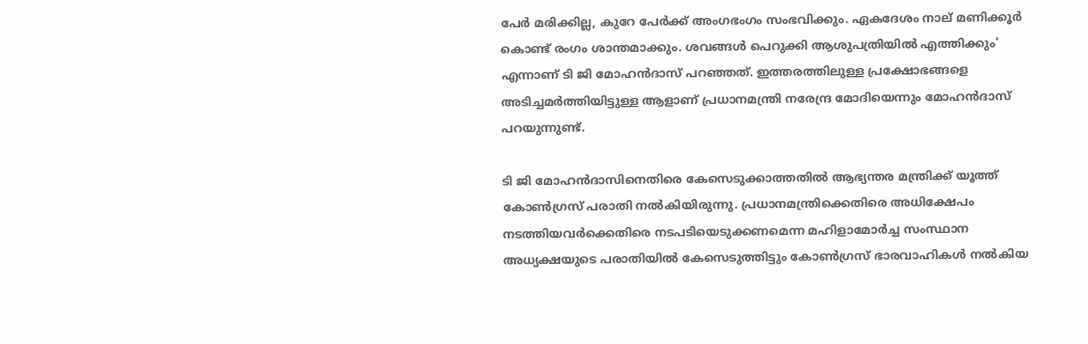പേർ മരിക്കില്ല, കുറേ പേർക്ക് അംഗഭംഗം സംഭവിക്കും. ഏകദേശം നാല് മണിക്കൂർ കൊണ്ട് രംഗം ശാന്തമാക്കും. ശവങ്ങൾ പെറുക്കി ആശുപത്രിയിൽ എത്തിക്കും' എന്നാണ് ടി ജി മോഹൻദാസ് പറഞ്ഞത്. ഇത്തരത്തിലുള്ള പ്രക്ഷോഭങ്ങളെ അടിച്ചമർത്തിയിട്ടുള്ള ആളാണ് പ്രധാനമന്ത്രി നരേന്ദ്ര മോദിയെന്നും മോഹൻദാസ് പറയുന്നുണ്ട്.

ടി ജി മോഹൻദാസിനെതിരെ കേസെടുക്കാത്തതിൽ ആഭ്യന്തര മന്ത്രിക്ക് യൂത്ത് കോൺഗ്രസ് പരാതി നൽകിയിരുന്നു. പ്രധാനമന്ത്രിക്കെതിരെ അധിക്ഷേപം നടത്തിയവർക്കെതിരെ നടപടിയെടുക്കണമെന്ന മഹിളാമോർച്ച സംസ്ഥാന അധ്യക്ഷയുടെ പരാതിയിൽ കേസെടുത്തിട്ടും കോൺഗ്രസ് ഭാരവാഹികൾ നൽകിയ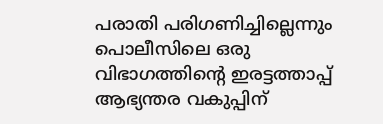പരാതി പരിഗണിച്ചില്ലെന്നും പൊലീസിലെ ഒരു വിഭാഗത്തിന്റെ ഇരട്ടത്താപ്പ് ആഭ്യന്തര വകുപ്പിന്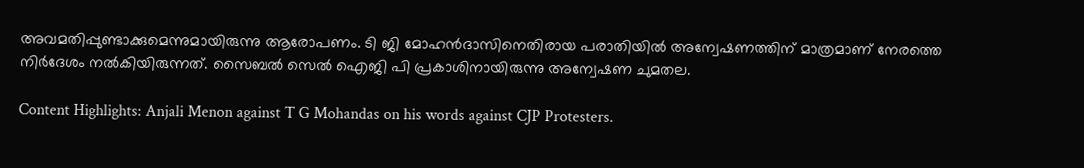അവമതിപ്പുണ്ടാക്കുമെന്നുമായിരുന്നു ആരോപണം. ടി ജി മോഹൻദാസിനെതിരായ പരാതിയിൽ അന്വേഷണത്തിന് മാത്രമാണ് നേരത്തെ നിർദേശം നൽകിയിരുന്നത്. സൈബൽ സെൽ ഐജി പി പ്രകാശിനായിരുന്നു അന്വേഷണ ചുമതല.

Content Highlights: Anjali Menon against T G Mohandas on his words against CJP Protesters.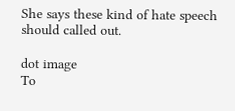She says these kind of hate speech should called out.

dot image
To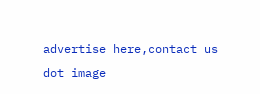advertise here,contact us
dot image